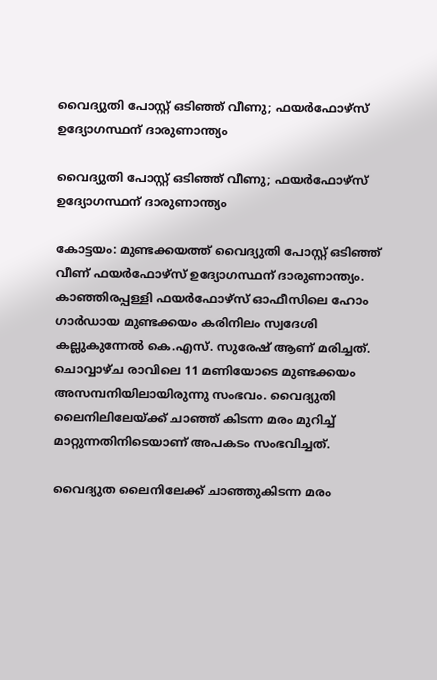വൈദ്യുതി പോസ്റ്റ് ഒടിഞ്ഞ് വീണു; ഫയര്‍ഫോഴ്സ് ഉദ്യോഗസ്ഥന് ദാരുണാന്ത്യം

വൈദ്യുതി പോസ്റ്റ് ഒടിഞ്ഞ് വീണു; ഫയര്‍ഫോഴ്സ് ഉദ്യോഗസ്ഥന് ദാരുണാന്ത്യം

കോട്ടയം: മുണ്ടക്കയത്ത് വൈദ്യുതി പോസ്റ്റ് ഒടിഞ്ഞ് വീണ് ഫയര്‍ഫോഴ്സ് ഉദ്യോഗസ്ഥന് ദാരുണാന്ത്യം. കാഞ്ഞിരപ്പള്ളി ഫയര്‍ഫോഴ്സ് ഓഫീസിലെ ഹോം ഗാര്‍ഡായ മുണ്ടക്കയം കരിനിലം സ്വദേശി കല്ലുകുന്നേല്‍ കെ.എസ്. സുരേഷ് ആണ് മരിച്ചത്. ചൊവ്വാഴ്ച രാവിലെ 11 മണിയോടെ മുണ്ടക്കയം അസമ്പനിയിലായിരുന്നു സംഭവം. വൈദ്യുതി ലൈനിലിലേയ്ക്ക് ചാഞ്ഞ് കിടന്ന മരം മുറിച്ച് മാറ്റുന്നതിനിടെയാണ് അപകടം സംഭവിച്ചത്.

വൈദ്യുത ലൈനിലേക്ക് ചാഞ്ഞുകിടന്ന മരം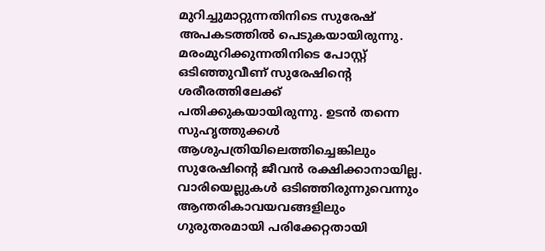മുറിച്ചുമാറ്റുന്നതിനിടെ സുരേഷ് അപകടത്തില്‍ പെടുകയായിരുന്നു. മരംമുറിക്കുന്നതിനിടെ പോസ്റ്റ് ഒടിഞ്ഞുവീണ് സുരേഷിന്റെ ശരീരത്തിലേക്ക് പതിക്കുകയായിരുന്നു. ഉടന്‍ തന്നെ സുഹൃത്തുക്കള്‍ ആശുപത്രിയിലെത്തിച്ചെങ്കിലും സുരേഷിന്റെ ജീവന്‍ രക്ഷിക്കാനായില്ല. വാരിയെല്ലുകള്‍ ഒടിഞ്ഞിരുന്നുവെന്നും ആന്തരികാവയവങ്ങളിലും ഗുരുതരമായി പരിക്കേറ്റതായി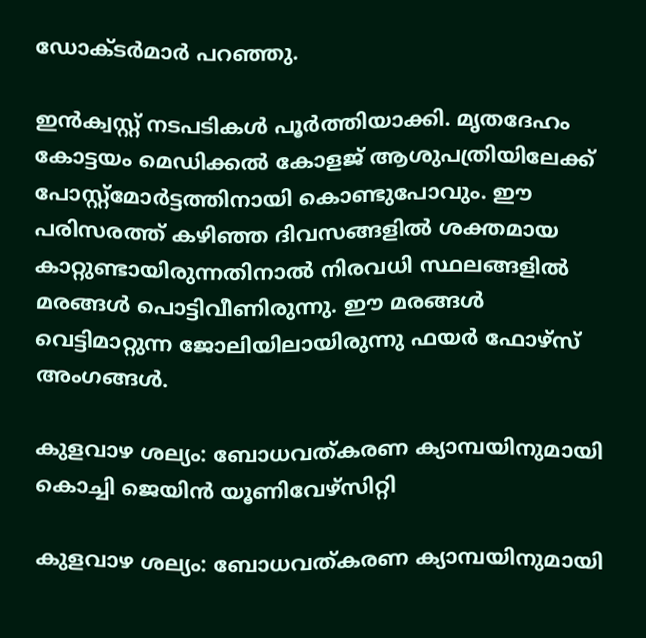ഡോക്ടര്‍മാര്‍ പറഞ്ഞു.

ഇന്‍ക്വസ്റ്റ് നടപടികള്‍ പൂര്‍ത്തിയാക്കി. മൃതദേഹം കോട്ടയം മെഡിക്കല്‍ കോളജ് ആശുപത്രിയിലേക്ക് പോസ്റ്റ്‌മോര്‍ട്ടത്തിനായി കൊണ്ടുപോവും. ഈ പരിസരത്ത് കഴിഞ്ഞ ദിവസങ്ങളില്‍ ശക്തമായ കാറ്റുണ്ടായിരുന്നതിനാല്‍ നിരവധി സ്ഥലങ്ങളില്‍ മരങ്ങള്‍ പൊട്ടിവീണിരുന്നു. ഈ മരങ്ങള്‍ വെട്ടിമാറ്റുന്ന ജോലിയിലായിരുന്നു ഫയര്‍ ഫോഴ്‌സ് അംഗങ്ങള്‍.

കുളവാഴ ശല്യം: ബോധവത്കരണ ക്യാമ്പയിനുമായി കൊച്ചി ജെയിൻ യൂണിവേഴ്സിറ്റി

കുളവാഴ ശല്യം: ബോധവത്കരണ ക്യാമ്പയിനുമായി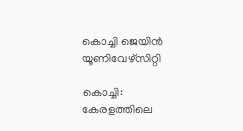കൊച്ചി ജെയിൻ യൂണിവേഴ്സിറ്റി

കൊച്ചി: കേരളത്തിലെ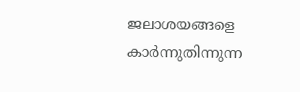ജലാശയങ്ങളെ കാർന്നുതിന്നുന്ന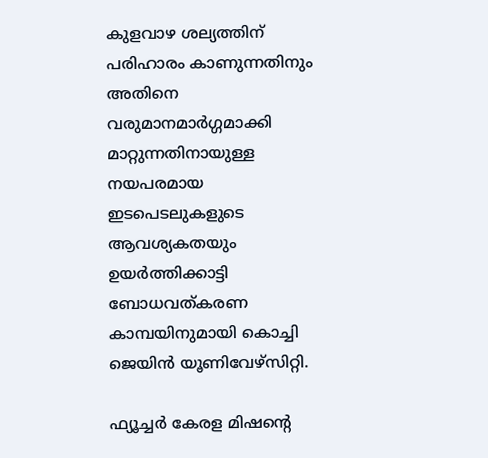കുളവാഴ ശല്യത്തിന് പരിഹാരം കാണുന്നതിനും അതിനെ വരുമാനമാർഗ്ഗമാക്കി മാറ്റുന്നതിനായുള്ള നയപരമായ ഇടപെടലുകളുടെ ആവശ്യകതയും ഉയർത്തിക്കാട്ടി ബോധവത്കരണ കാമ്പയിനുമായി കൊച്ചി ജെയിൻ യൂണിവേഴ്സിറ്റി.

ഫ്യൂച്ചർ കേരള മിഷൻ്റെ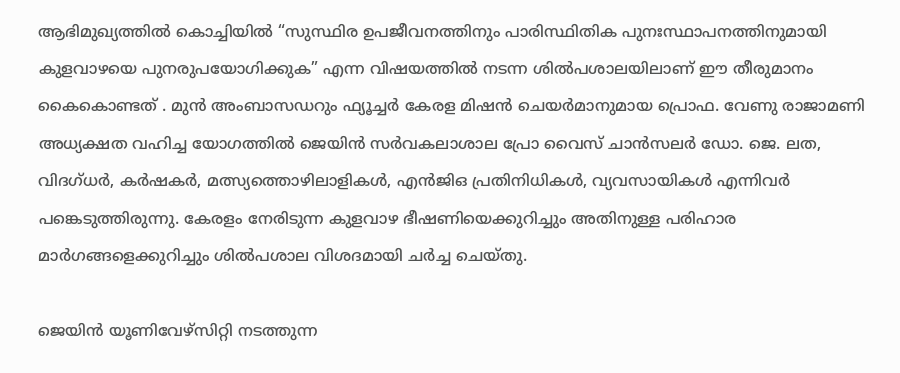ആഭിമുഖ്യത്തിൽ കൊച്ചിയിൽ “സുസ്ഥിര ഉപജീവനത്തിനും പാരിസ്ഥിതിക പുനഃസ്ഥാപനത്തിനുമായി കുളവാഴയെ പുനരുപയോഗിക്കുക” എന്ന വിഷയത്തിൽ നടന്ന ശിൽപശാലയിലാണ് ഈ തീരുമാനം കൈകൊണ്ടത് . മുൻ അംബാസഡറും ഫ്യൂച്ചർ കേരള മിഷൻ ചെയർമാനുമായ പ്രൊഫ. വേണു രാജാമണി അധ്യക്ഷത വഹിച്ച യോഗത്തിൽ ജെയിൻ സർവകലാശാല പ്രോ വൈസ് ചാൻസലർ ഡോ. ജെ. ലത, വിദഗ്ധർ, കർഷകർ, മത്സ്യത്തൊഴിലാളികൾ, എൻജിഒ പ്രതിനിധികൾ, വ്യവസായികൾ എന്നിവർ പങ്കെടുത്തിരുന്നു. കേരളം നേരിടുന്ന കുളവാഴ ഭീഷണിയെക്കുറിച്ചും അതിനുള്ള പരിഹാര മാർഗങ്ങളെക്കുറിച്ചും ശിൽപശാല വിശദമായി ചർച്ച ചെയ്തു.

ജെയിൻ യൂണിവേഴ്‌സിറ്റി നടത്തുന്ന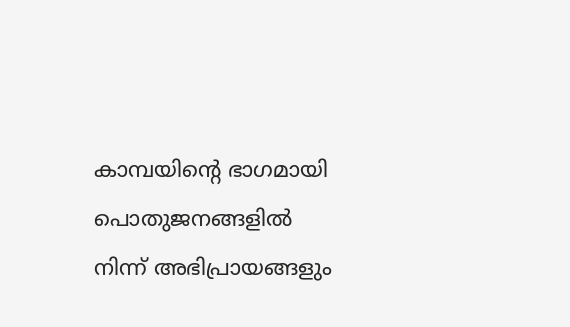കാമ്പയിന്റെ ഭാഗമായി പൊതുജനങ്ങളിൽ നിന്ന് അഭിപ്രായങ്ങളും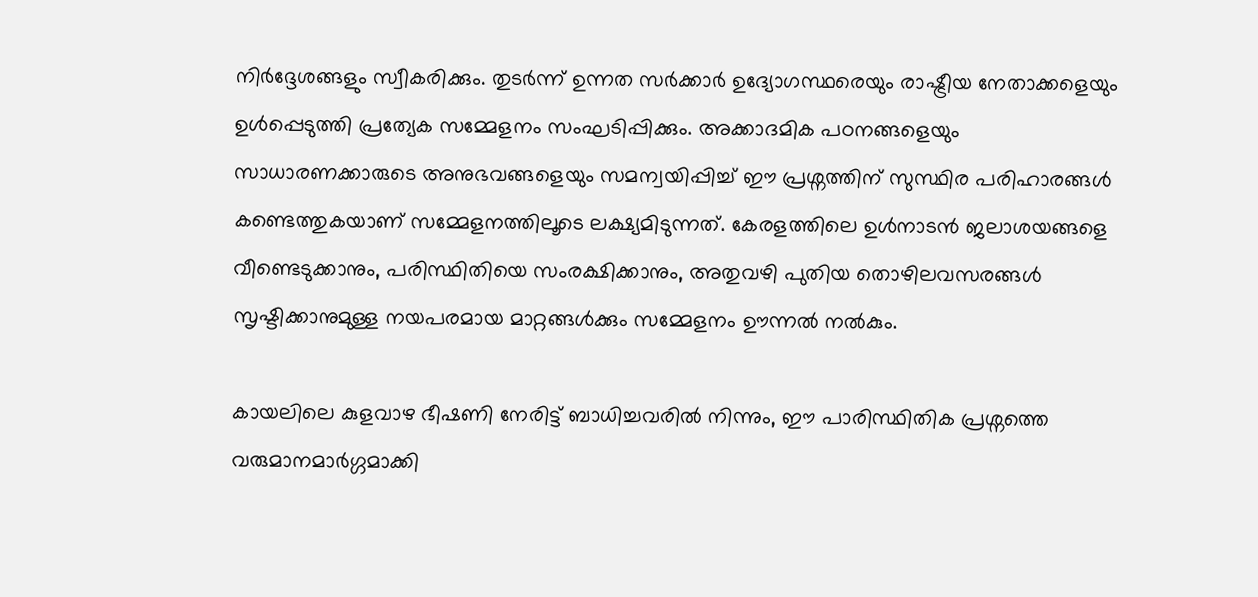നിർദ്ദേശങ്ങളും സ്വീകരിക്കും. തുടർന്ന് ഉന്നത സർക്കാർ ഉദ്യോഗസ്ഥരെയും രാഷ്ട്രീയ നേതാക്കളെയും ഉൾപ്പെടുത്തി പ്രത്യേക സമ്മേളനം സംഘടിപ്പിക്കും. അക്കാദമിക പഠനങ്ങളെയും സാധാരണക്കാരുടെ അനുഭവങ്ങളെയും സമന്വയിപ്പിച്ച് ഈ പ്രശ്നത്തിന് സുസ്ഥിര പരിഹാരങ്ങൾ കണ്ടെത്തുകയാണ് സമ്മേളനത്തിലൂടെ ലക്ഷ്യമിടുന്നത്. കേരളത്തിലെ ഉൾനാടൻ ജലാശയങ്ങളെ വീണ്ടെടുക്കാനും, പരിസ്ഥിതിയെ സംരക്ഷിക്കാനും, അതുവഴി പുതിയ തൊഴിലവസരങ്ങൾ സൃഷ്ടിക്കാനുമുള്ള നയപരമായ മാറ്റങ്ങൾക്കും സമ്മേളനം ഊന്നൽ നൽകും.

കായലിലെ കുളവാഴ ഭീഷണി നേരിട്ട് ബാധിച്ചവരിൽ നിന്നും, ഈ പാരിസ്ഥിതിക പ്രശ്നത്തെ വരുമാനമാർഗ്ഗമാക്കി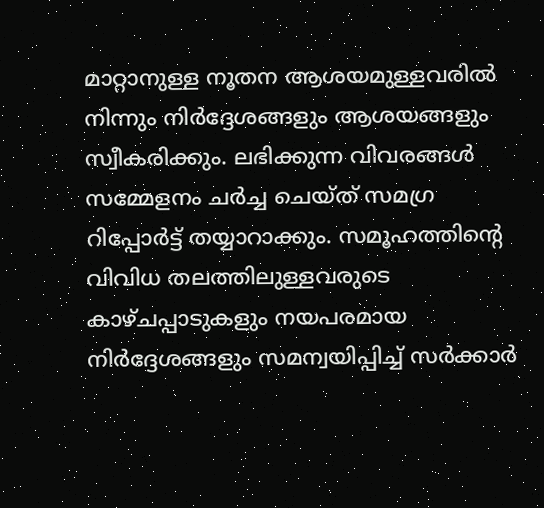മാറ്റാനുള്ള നൂതന ആശയമുള്ളവരിൽ നിന്നും നിർദ്ദേശങ്ങളും ആശയങ്ങളും സ്വീകരിക്കും. ലഭിക്കുന്ന വിവരങ്ങൾ സമ്മേളനം ചർച്ച ചെയ്ത് സമഗ്ര റിപ്പോർട്ട് തയ്യാറാക്കും. സമൂഹത്തിന്റെ വിവിധ തലത്തിലുള്ളവരുടെ കാഴ്ചപ്പാടുകളും നയപരമായ നിർദ്ദേശങ്ങളും സമന്വയിപ്പിച്ച് സർക്കാർ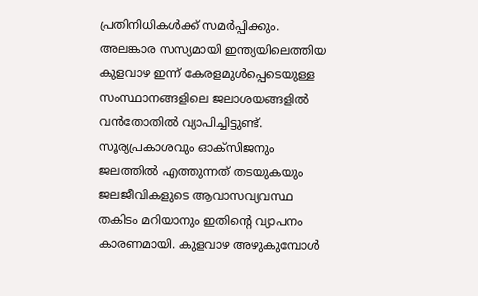പ്രതിനിധികൾക്ക് സമർപ്പിക്കും.
അലങ്കാര സസ്യമായി ഇന്ത്യയിലെത്തിയ കുളവാഴ ഇന്ന് കേരളമുൾപ്പെടെയുള്ള സംസ്ഥാനങ്ങളിലെ ജലാശയങ്ങളിൽ വൻതോതിൽ വ്യാപിച്ചിട്ടുണ്ട്. സൂര്യപ്രകാശവും ഓക്സിജനും ജലത്തിൽ എത്തുന്നത് തടയുകയും ജലജീവികളുടെ ആവാസവ്യവസ്ഥ തകിടം മറിയാനും ഇതിൻ്റെ വ്യാപനം കാരണമായി. കുളവാഴ അഴുകുമ്പോൾ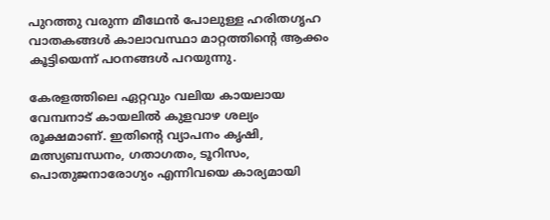പുറത്തു വരുന്ന മീഥേൻ പോലുള്ള ഹരിതഗൃഹ വാതകങ്ങൾ കാലാവസ്ഥാ മാറ്റത്തിൻ്റെ ആക്കം കൂട്ടിയെന്ന് പഠനങ്ങൾ പറയുന്നു.

കേരളത്തിലെ ഏറ്റവും വലിയ കായലായ വേമ്പനാട് കായലിൽ കുളവാഴ ശല്യം രൂക്ഷമാണ്. ഇതിൻ്റെ വ്യാപനം കൃഷി, മത്സ്യബന്ധനം, ഗതാഗതം, ടൂറിസം, പൊതുജനാരോഗ്യം എന്നിവയെ കാര്യമായി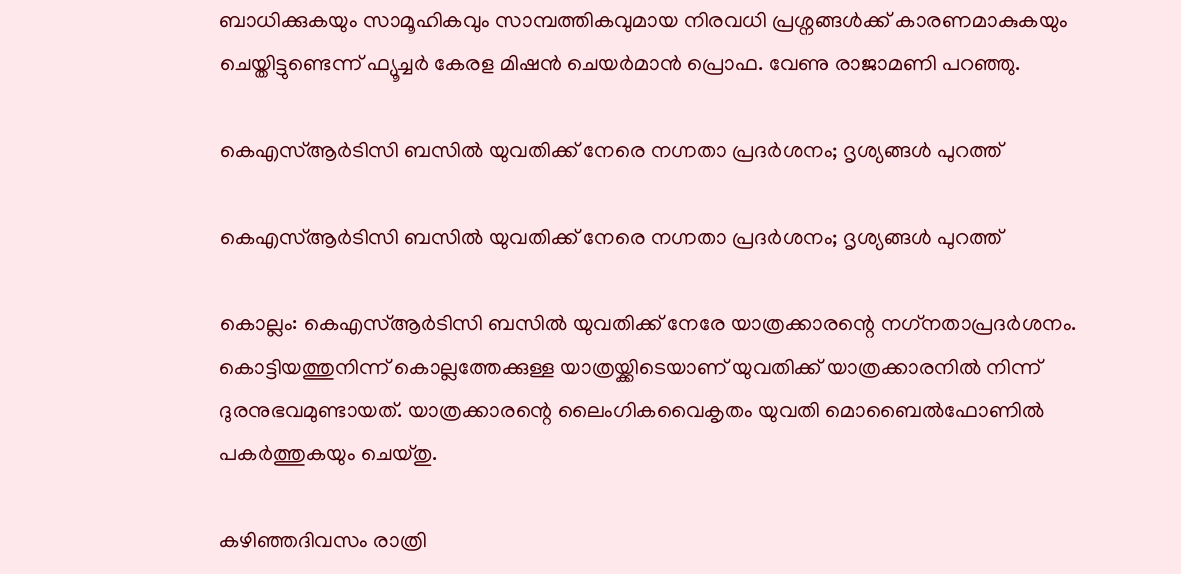ബാധിക്കുകയും സാമൂഹികവും സാമ്പത്തികവുമായ നിരവധി പ്രശ്നങ്ങൾക്ക് കാരണമാകുകയും ചെയ്തിട്ടുണ്ടെന്ന് ഫ്യൂച്ചർ കേരള മിഷൻ ചെയർമാൻ പ്രൊഫ. വേണു രാജാമണി പറഞ്ഞു.

കെഎസ്ആര്‍ടിസി ബസില്‍ യുവതിക്ക് നേരെ നഗ്നതാ പ്രദര്‍ശനം; ദൃശ്യങ്ങള്‍ പുറത്ത്

കെഎസ്ആര്‍ടിസി ബസില്‍ യുവതിക്ക് നേരെ നഗ്നതാ പ്രദര്‍ശനം; ദൃശ്യങ്ങള്‍ പുറത്ത്

കൊല്ലം: കെഎസ്ആര്‍ടിസി ബസില്‍ യുവതിക്ക് നേരേ യാത്രക്കാരന്റെ നഗ്‌നതാപ്രദര്‍ശനം. കൊട്ടിയത്തുനിന്ന് കൊല്ലത്തേക്കുള്ള യാത്രയ്ക്കിടെയാണ് യുവതിക്ക് യാത്രക്കാരനില്‍ നിന്ന് ദുരനുഭവമുണ്ടായത്. യാത്രക്കാരന്റെ ലൈംഗികവൈകൃതം യുവതി മൊബൈല്‍ഫോണില്‍ പകര്‍ത്തുകയും ചെയ്തു.

കഴിഞ്ഞദിവസം രാത്രി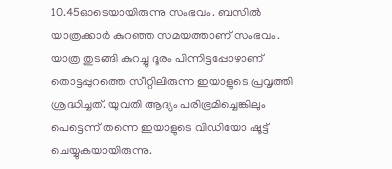10.45ഓടെയായിരുന്നു സംഭവം. ബസില്‍ യാത്രക്കാര്‍ കുറഞ്ഞ സമയത്താണ് സംഭവം. യാത്ര തുടങ്ങി കുറച്ചു ദൂരം പിന്നിട്ടപ്പോഴാണ് തൊട്ടപ്പുറത്തെ സീറ്റിലിരുന്ന ഇയാളുടെ പ്രവൃത്തി ശ്രദ്ധിച്ചത്. യുവതി ആദ്യം പരിഭ്രമിച്ചെങ്കിലും പെട്ടെന്ന് തന്നെ ഇയാളുടെ വിഡിയോ ഷൂട്ട് ചെയ്യുകയായിരുന്നു.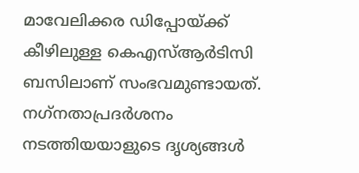മാവേലിക്കര ഡിപ്പോയ്ക്ക് കീഴിലുള്ള കെഎസ്ആര്‍ടിസി ബസിലാണ് സംഭവമുണ്ടായത്. നഗ്‌നതാപ്രദര്‍ശനം നടത്തിയയാളുടെ ദൃശ്യങ്ങള്‍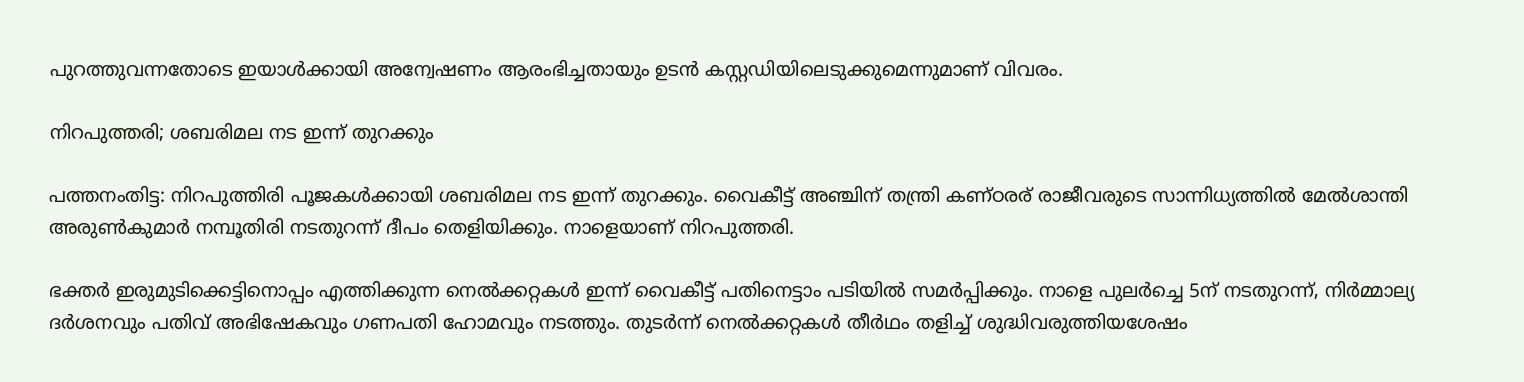പുറത്തുവന്നതോടെ ഇയാള്‍ക്കായി അന്വേഷണം ആരംഭിച്ചതായും ഉടന്‍ കസ്റ്റഡിയിലെടുക്കുമെന്നുമാണ് വിവരം.

നിറപുത്തരി; ശബരിമല നട ഇന്ന് തുറക്കും

പത്തനംതിട്ട: നിറപുത്തിരി പൂജകള്‍ക്കായി ശബരിമല നട ഇന്ന് തുറക്കും. വൈകീട്ട് അഞ്ചിന് തന്ത്രി കണ്ഠരര് രാജീവരുടെ സാന്നിധ്യത്തില്‍ മേല്‍ശാന്തി അരുണ്‍കുമാര്‍ നമ്പൂതിരി നടതുറന്ന് ദീപം തെളിയിക്കും. നാളെയാണ് നിറപുത്തരി.

ഭക്തര്‍ ഇരുമുടിക്കെട്ടിനൊപ്പം എത്തിക്കുന്ന നെല്‍ക്കറ്റകള്‍ ഇന്ന് വൈകീട്ട് പതിനെട്ടാം പടിയില്‍ സമര്‍പ്പിക്കും. നാളെ പുലര്‍ച്ചെ 5ന് നടതുറന്ന്, നിര്‍മ്മാല്യ ദര്‍ശനവും പതിവ് അഭിഷേകവും ഗണപതി ഹോമവും നടത്തും. തുടര്‍ന്ന് നെല്‍ക്കറ്റകള്‍ തീര്‍ഥം തളിച്ച് ശുദ്ധിവരുത്തിയശേഷം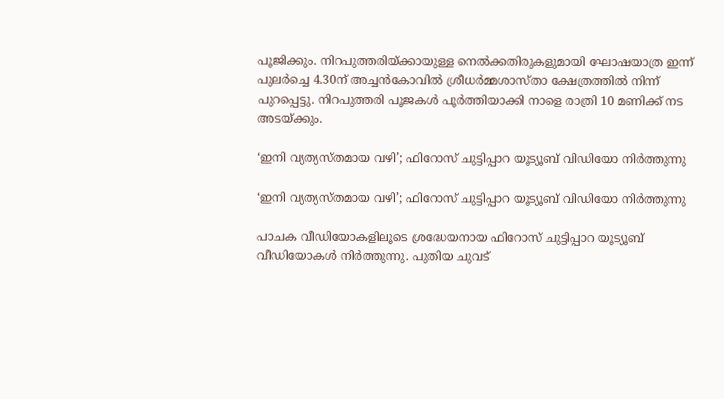പൂജിക്കും. നിറപുത്തരിയ്ക്കായുള്ള നെല്‍ക്കതിരുകളുമായി ഘോഷയാത്ര ഇന്ന് പുലര്‍ച്ചെ 4.30ന് അച്ചന്‍കോവില്‍ ശ്രീധര്‍മ്മശാസ്താ ക്ഷേത്രത്തില്‍ നിന്ന് പുറപ്പെട്ടു. നിറപുത്തരി പൂജകള്‍ പൂര്‍ത്തിയാക്കി നാളെ രാത്രി 10 മണിക്ക് നട അടയ്ക്കും.

‘ഇനി വ്യത്യസ്തമായ വഴി’; ഫിറോസ് ചുട്ടിപ്പാറ യൂട്യൂബ് വിഡിയോ നിര്‍ത്തുന്നു

‘ഇനി വ്യത്യസ്തമായ വഴി’; ഫിറോസ് ചുട്ടിപ്പാറ യൂട്യൂബ് വിഡിയോ നിര്‍ത്തുന്നു

പാചക വീഡിയോകളിലൂടെ ശ്രദ്ധേയനായ ഫിറോസ് ചുട്ടിപ്പാറ യൂട്യൂബ് വീഡിയോകള്‍ നിര്‍ത്തുന്നു. പുതിയ ചുവട്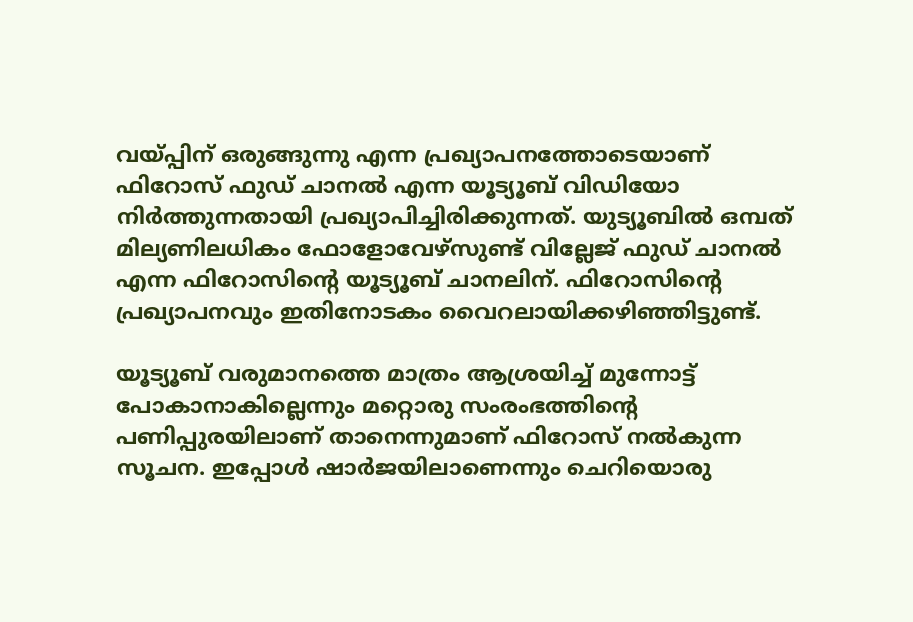വയ്പ്പിന് ഒരുങ്ങുന്നു എന്ന പ്രഖ്യാപനത്തോടെയാണ് ഫിറോസ് ഫുഡ് ചാനല്‍ എന്ന യൂട്യൂബ് വിഡിയോ നിര്‍ത്തുന്നതായി പ്രഖ്യാപിച്ചിരിക്കുന്നത്. യുട്യൂബില്‍ ഒമ്പത് മില്യണിലധികം ഫോളോവേഴ്‌സുണ്ട് വില്ലേജ് ഫുഡ് ചാനല്‍ എന്ന ഫിറോസിന്റെ യൂട്യൂബ് ചാനലിന്. ഫിറോസിന്റെ പ്രഖ്യാപനവും ഇതിനോടകം വൈറലായിക്കഴിഞ്ഞിട്ടുണ്ട്.

യൂട്യൂബ് വരുമാനത്തെ മാത്രം ആശ്രയിച്ച് മുന്നോട്ട് പോകാനാകില്ലെന്നും മറ്റൊരു സംരംഭത്തിന്റെ പണിപ്പുരയിലാണ് താനെന്നുമാണ് ഫിറോസ് നല്‍കുന്ന സൂചന. ഇപ്പോള്‍ ഷാര്‍ജയിലാണെന്നും ചെറിയൊരു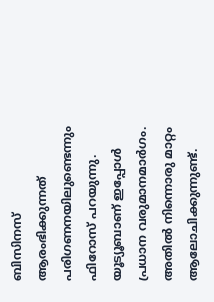ബിസിനസ് ആരംഭിക്കുന്നത് പരിഗണനയിലുണ്ടെന്നും ഫിറോസ് പറയുന്നു. യൂട്യൂബാണ് ഇപ്പോള്‍ പ്രധാന വരുമാനമാര്‍ഗം. അതില്‍ നിന്നൊരു മാറ്റം ആലോചിക്കുന്നുണ്ട്.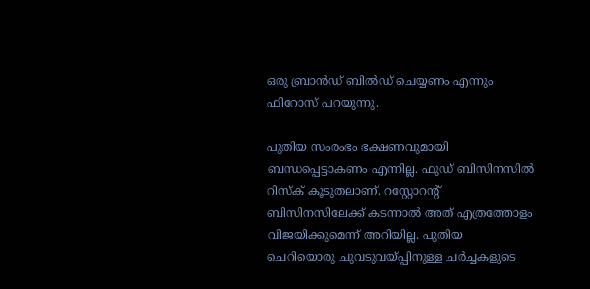ഒരു ബ്രാന്‍ഡ് ബില്‍ഡ് ചെയ്യണം എന്നും ഫിറോസ് പറയുന്നു.

പുതിയ സംരംഭം ഭക്ഷണവുമായി ബന്ധപ്പെട്ടാകണം എന്നില്ല. ഫുഡ് ബിസിനസില്‍ റിസ്‌ക് കൂടുതലാണ്. റസ്റ്റോറന്റ് ബിസിനസിലേക്ക് കടന്നാല്‍ അത് എത്രത്തോളം വിജയിക്കുമെന്ന് അറിയില്ല. പുതിയ ചെറിയൊരു ചുവടുവയ്പ്പിനുള്ള ചര്‍ച്ചകളുടെ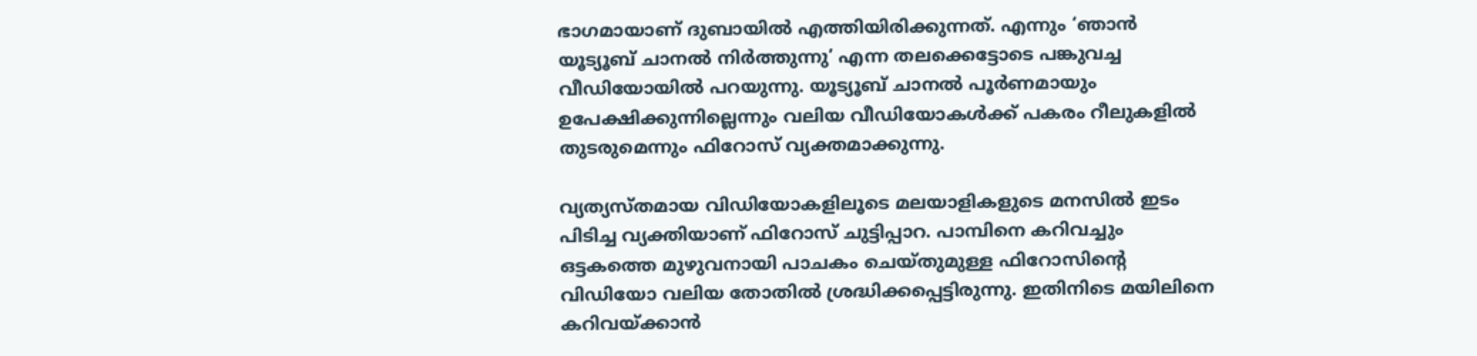ഭാഗമായാണ് ദുബായില്‍ എത്തിയിരിക്കുന്നത്. എന്നും ‘ഞാന്‍ യൂട്യൂബ് ചാനല്‍ നിര്‍ത്തുന്നു’ എന്ന തലക്കെട്ടോടെ പങ്കുവച്ച വീഡിയോയില്‍ പറയുന്നു. യൂട്യൂബ് ചാനല്‍ പൂര്‍ണമായും ഉപേക്ഷിക്കുന്നില്ലെന്നും വലിയ വീഡിയോകള്‍ക്ക് പകരം റീലുകളില്‍ തുടരുമെന്നും ഫിറോസ് വ്യക്തമാക്കുന്നു.

വ്യത്യസ്തമായ വിഡിയോകളിലൂടെ മലയാളികളുടെ മനസില്‍ ഇടം പിടിച്ച വ്യക്തിയാണ് ഫിറോസ് ചുട്ടിപ്പാറ. പാമ്പിനെ കറിവച്ചും ഒട്ടകത്തെ മുഴുവനായി പാചകം ചെയ്തുമുള്ള ഫിറോസിന്റെ വിഡിയോ വലിയ തോതില്‍ ശ്രദ്ധിക്കപ്പെട്ടിരുന്നു. ഇതിനിടെ മയിലിനെ കറിവയ്ക്കാന്‍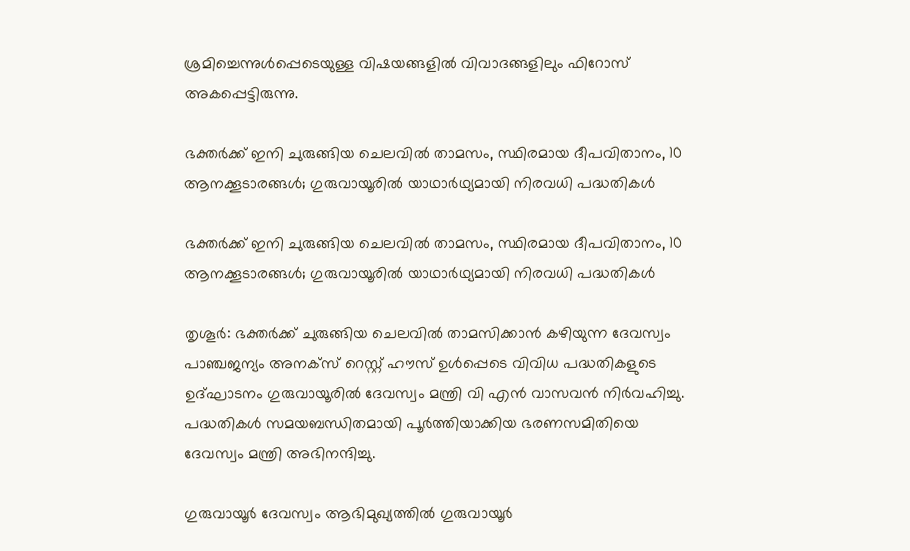ശ്രമിച്ചെന്നുള്‍പ്പെടെയുള്ള വിഷയങ്ങളില്‍ വിവാദങ്ങളിലും ഫിറോസ് അകപ്പെട്ടിരുന്നു.

ഭക്തര്‍ക്ക് ഇനി ചുരുങ്ങിയ ചെലവില്‍ താമസം, സ്ഥിരമായ ദീപവിതാനം, 10 ആനക്കൂടാരങ്ങള്‍; ഗുരുവായൂരില്‍ യാഥാര്‍ഥ്യമായി നിരവധി പദ്ധതികള്‍

ഭക്തര്‍ക്ക് ഇനി ചുരുങ്ങിയ ചെലവില്‍ താമസം, സ്ഥിരമായ ദീപവിതാനം, 10 ആനക്കൂടാരങ്ങള്‍; ഗുരുവായൂരില്‍ യാഥാര്‍ഥ്യമായി നിരവധി പദ്ധതികള്‍

തൃശൂര്‍: ഭക്തര്‍ക്ക് ചുരുങ്ങിയ ചെലവില്‍ താമസിക്കാന്‍ കഴിയുന്ന ദേവസ്വം പാഞ്ചജന്യം അനക്‌സ് റെസ്റ്റ് ഹൗസ് ഉള്‍പ്പെടെ വിവിധ പദ്ധതികളുടെ ഉദ്ഘാടനം ഗുരുവായൂരില്‍ ദേവസ്വം മന്ത്രി വി എന്‍ വാസവന്‍ നിര്‍വഹിച്ചു. പദ്ധതികള്‍ സമയബന്ധിതമായി പൂര്‍ത്തിയാക്കിയ ഭരണസമിതിയെ ദേവസ്വം മന്ത്രി അഭിനന്ദിച്ചു.

ഗുരുവായൂര്‍ ദേവസ്വം ആഭിമുഖ്യത്തില്‍ ഗുരുവായൂര്‍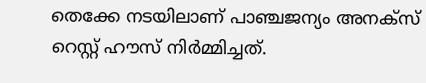തെക്കേ നടയിലാണ് പാഞ്ചജന്യം അനക്‌സ് റെസ്റ്റ് ഹൗസ് നിര്‍മ്മിച്ചത്.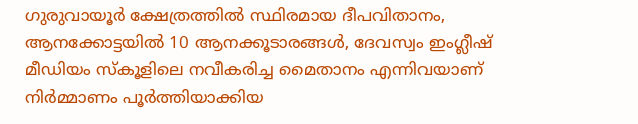ഗുരുവായൂര്‍ ക്ഷേത്രത്തില്‍ സ്ഥിരമായ ദീപവിതാനം, ആനക്കോട്ടയില്‍ 10 ആനക്കൂടാരങ്ങള്‍, ദേവസ്വം ഇംഗ്ലീഷ് മീഡിയം സ്‌കൂളിലെ നവീകരിച്ച മൈതാനം എന്നിവയാണ് നിര്‍മ്മാണം പൂര്‍ത്തിയാക്കിയ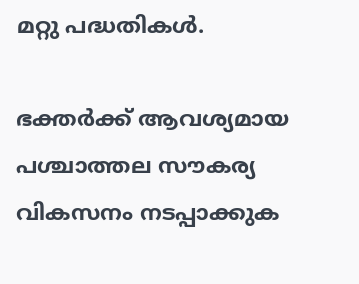മറ്റു പദ്ധതികള്‍.

ഭക്തര്‍ക്ക് ആവശ്യമായ പശ്ചാത്തല സൗകര്യ വികസനം നടപ്പാക്കുക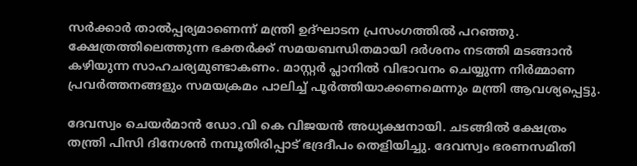സര്‍ക്കാര്‍ താല്‍പ്പര്യമാണെന്ന് മന്ത്രി ഉദ്ഘാടന പ്രസംഗത്തില്‍ പറഞ്ഞു. ക്ഷേത്രത്തിലെത്തുന്ന ഭക്തര്‍ക്ക് സമയബന്ധിതമായി ദര്‍ശനം നടത്തി മടങ്ങാന്‍ കഴിയുന്ന സാഹചര്യമുണ്ടാകണം. മാസ്റ്റര്‍ പ്ലാനില്‍ വിഭാവനം ചെയ്യുന്ന നിര്‍മ്മാണ പ്രവര്‍ത്തനങ്ങളും സമയക്രമം പാലിച്ച് പൂര്‍ത്തിയാക്കണമെന്നും മന്ത്രി ആവശ്യപ്പെട്ടു.

ദേവസ്വം ചെയര്‍മാന്‍ ഡോ.വി കെ വിജയന്‍ അധ്യക്ഷനായി. ചടങ്ങില്‍ ക്ഷേത്രം തന്ത്രി പിസി ദിനേശന്‍ നമ്പൂതിരിപ്പാട് ഭദ്രദീപം തെളിയിച്ചു. ദേവസ്വം ഭരണസമിതി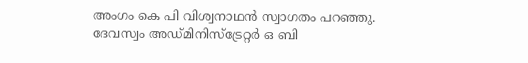അംഗം കെ പി വിശ്വനാഥന്‍ സ്വാഗതം പറഞ്ഞു. ദേവസ്വം അഡ്മിനിസ്‌ട്രേറ്റര്‍ ഒ ബി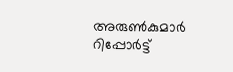അരുണ്‍കുമാര്‍ റിപ്പോര്‍ട്ട്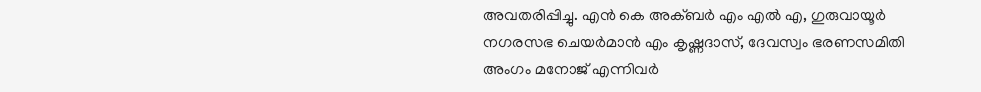അവതരിപ്പിച്ചു. എന്‍ കെ അക്ബര്‍ എം എല്‍ എ, ഗുരുവായൂര്‍ നഗരസഭ ചെയര്‍മാന്‍ എം കൃഷ്ണദാസ്, ദേവസ്വം ഭരണസമിതി അംഗം മനോജ് എന്നിവര്‍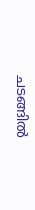ചടങ്ങില്‍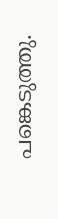പങ്കെടുത്തു.